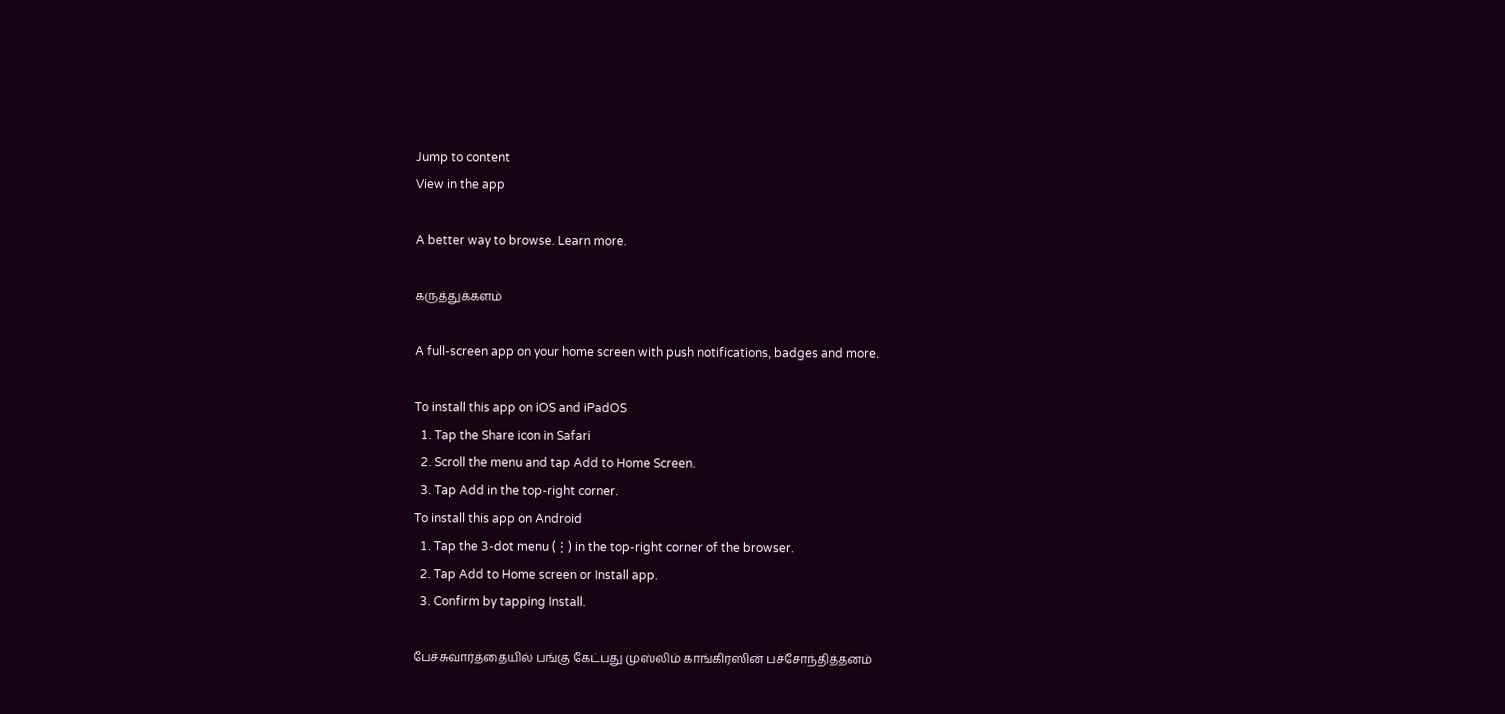Jump to content
View in the app

A better way to browse. Learn more.

கருத்துக்களம்

A full-screen app on your home screen with push notifications, badges and more.

To install this app on iOS and iPadOS
  1. Tap the Share icon in Safari
  2. Scroll the menu and tap Add to Home Screen.
  3. Tap Add in the top-right corner.
To install this app on Android
  1. Tap the 3-dot menu (⋮) in the top-right corner of the browser.
  2. Tap Add to Home screen or Install app.
  3. Confirm by tapping Install.

பேச்சுவார்த்தையில் பங்கு கேட்பது முஸ்லிம் காங்கிரஸின் பச்சோந்தித்தனம்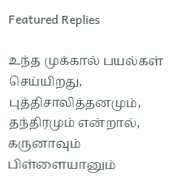Featured Replies

உந்த முக்கால் பயல்கள் செய்யிறது, புத்திசாலித்தனமும், தந்திரமும் என்றால், கருனாவும் பிள்ளையானும்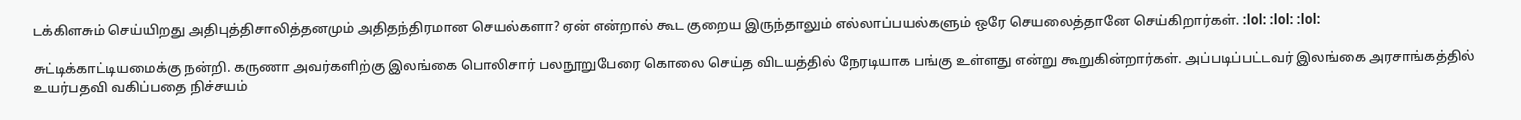டக்கிளசும் செய்யிறது அதிபுத்திசாலித்தனமும் அதிதந்திரமான செயல்களா? ஏன் என்றால் கூட குறைய இருந்தாலும் எல்லாப்பயல்களும் ஒரே செயலைத்தானே செய்கிறார்கள். :lol: :lol: :lol:

சுட்டிக்காட்டியமைக்கு நன்றி. கருணா அவர்களிற்கு இலங்கை பொலிசார் பலநூறுபேரை கொலை செய்த விடயத்தில் நேரடியாக பங்கு உள்ளது என்று கூறுகின்றார்கள். அப்படிப்பட்டவர் இலங்கை அரசாங்கத்தில் உயர்பதவி வகிப்பதை நிச்சயம்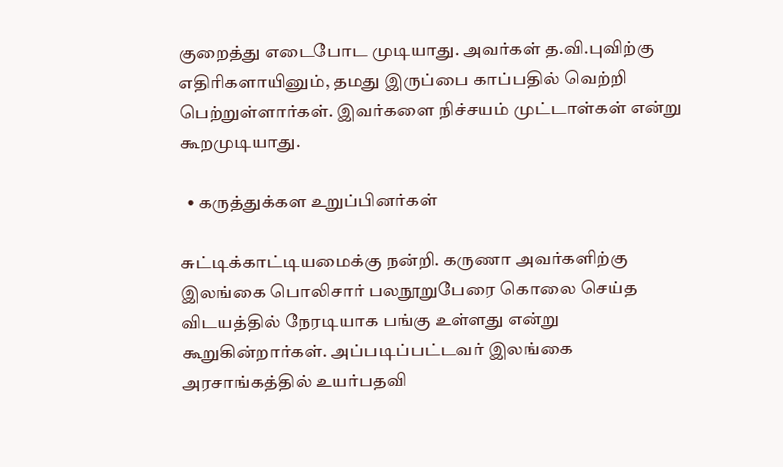குறைத்து எடைபோட முடியாது. அவர்கள் த.வி.புவிற்கு எதிரிகளாயினும், தமது இருப்பை காப்பதில் வெற்றி பெற்றுள்ளார்கள். இவர்களை நிச்சயம் முட்டாள்கள் என்று கூறமுடியாது.

  • கருத்துக்கள உறுப்பினர்கள்

சுட்டிக்காட்டியமைக்கு நன்றி. கருணா அவர்களிற்கு இலங்கை பொலிசார் பலநூறுபேரை கொலை செய்த விடயத்தில் நேரடியாக பங்கு உள்ளது என்று கூறுகின்றார்கள். அப்படிப்பட்டவர் இலங்கை அரசாங்கத்தில் உயர்பதவி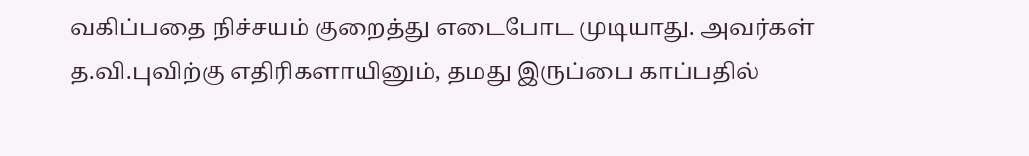வகிப்பதை நிச்சயம் குறைத்து எடைபோட முடியாது. அவர்கள் த.வி.புவிற்கு எதிரிகளாயினும், தமது இருப்பை காப்பதில்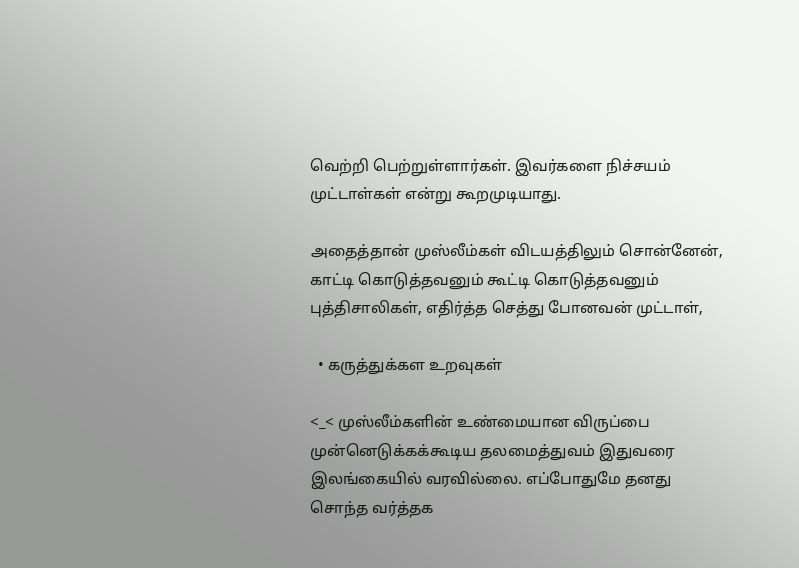வெற்றி பெற்றுள்ளார்கள். இவர்களை நிச்சயம் முட்டாள்கள் என்று கூறமுடியாது.

அதைத்தான் முஸ்லீம்கள் விடயத்திலும் சொன்னேன், காட்டி கொடுத்தவனும் கூட்டி கொடுத்தவனும் புத்திசாலிகள், எதிர்த்த செத்து போனவன் முட்டாள்,

  • கருத்துக்கள உறவுகள்

<_< முஸ்லீம்களின் உண்மையான விருப்பை முன்னெடுக்கக்கூடிய தலமைத்துவம் இதுவரை இலங்கையில் வரவில்லை. எப்போதுமே தனது சொந்த வர்த்தக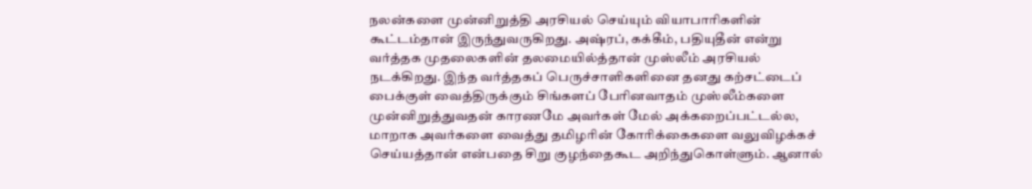நலன்களை முன்னிறுத்தி அரசியல் செய்யும் வியாபாரிகளின் கூட்டம்தான் இருந்துவருகிறது. அஷ்ரப், கக்கீம், பதியுதீன் என்று வர்த்தக முதலைகளின் தலமையில்த்தான் முஸ்லீம் அரசியல் நடக்கிறது. இந்த வர்த்தகப் பெருச்சாளிகளினை தனது கற்சட்டைப் பைக்குள் வைத்திருக்கும் சிங்களப் பேரினவாதம் முஸ்லீம்களை முன்னிறுத்துவதன் காரணமே அவர்கள் மேல் அக்கறைப்பட்டல்ல, மாறாக அவர்களை வைத்து தமிழரின் கோரிக்கைகளை வலுவிழக்கச் செய்யத்தான் என்பதை சிறு குழந்தைகூட அறிந்துகொள்ளும். ஆனால்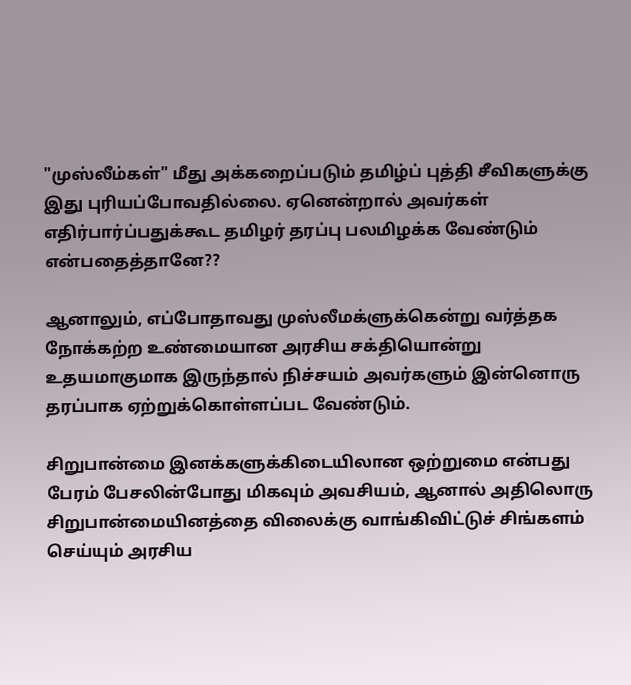"முஸ்லீம்கள்" மீது அக்கறைப்படும் தமிழ்ப் புத்தி சீவிகளுக்கு இது புரியப்போவதில்லை. ஏனென்றால் அவர்கள் எதிர்பார்ப்பதுக்கூட தமிழர் தரப்பு பலமிழக்க வேண்டும் என்பதைத்தானே??

ஆனாலும், எப்போதாவது முஸ்லீமக்ளுக்கென்று வர்த்தக நோக்கற்ற உண்மையான அரசிய சக்தியொன்று உதயமாகுமாக இருந்தால் நிச்சயம் அவர்களும் இன்னொரு தரப்பாக ஏற்றுக்கொள்ளப்பட வேண்டும்.

சிறுபான்மை இனக்களுக்கிடையிலான ஒற்றுமை என்பது பேரம் பேசலின்போது மிகவும் அவசியம், ஆனால் அதிலொரு சிறுபான்மையினத்தை விலைக்கு வாங்கிவிட்டுச் சிங்களம் செய்யும் அரசிய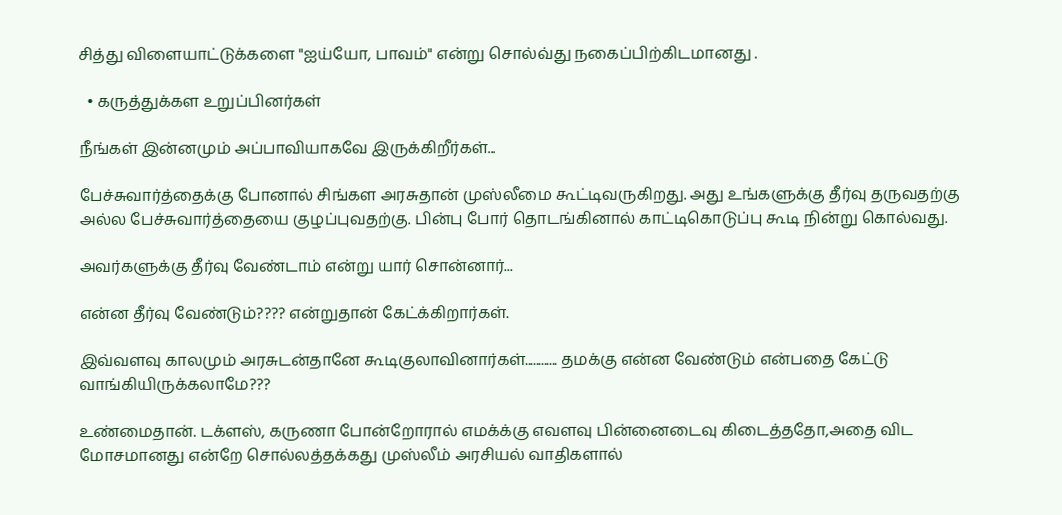சித்து விளையாட்டுக்களை "ஐய்யோ, பாவம்" என்று சொல்வ்து நகைப்பிற்கிடமானது .

  • கருத்துக்கள உறுப்பினர்கள்

நீங்கள் இன்னமும் அப்பாவியாகவே இருக்கிறீர்கள்...

பேச்சுவார்த்தைக்கு போனால் சிங்கள அரசுதான் முஸ்லீமை கூட்டிவருகிறது. அது உங்களுக்கு தீர்வு தருவதற்கு அல்ல பேச்சுவார்த்தையை குழப்புவதற்கு. பின்பு போர் தொடங்கினால் காட்டிகொடுப்பு கூடி நின்று கொல்வது.

அவர்களுக்கு தீர்வு வேண்டாம் என்று யார் சொன்னார்...

என்ன தீர்வு வேண்டும்???? என்றுதான் கேட்க்கிறார்கள்.

இவ்வளவு காலமும் அரசுடன்தானே கூடிகுலாவினார்கள்............ தமக்கு என்ன வேண்டும் என்பதை கேட்டு வாங்கியிருக்கலாமே???

உண்மைதான். டக்ளஸ், கருணா போன்றோரால் எமக்க்கு எவளவு பின்னைடைவு கிடைத்ததோ,அதை விட மோசமானது என்றே சொல்லத்தக்கது முஸ்லீம் அரசியல் வாதிகளால்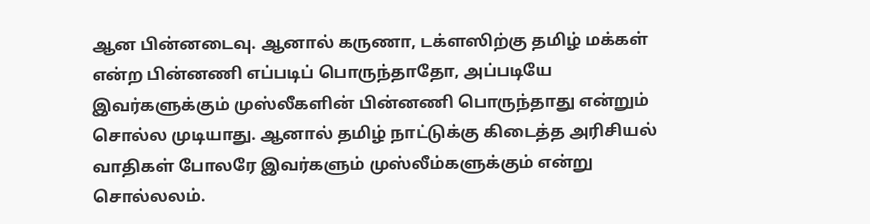ஆன பின்னடைவு. ஆனால் கருணா, டக்ளஸிற்கு தமிழ் மக்கள் என்ற பின்னணி எப்படிப் பொருந்தாதோ, அப்படியே இவர்களுக்கும் முஸ்லீகளின் பின்னணி பொருந்தாது என்றும் சொல்ல முடியாது. ஆனால் தமிழ் நாட்டுக்கு கிடைத்த அரிசியல் வாதிகள் போலரே இவர்களும் முஸ்லீம்களுக்கும் என்று சொல்லலம்.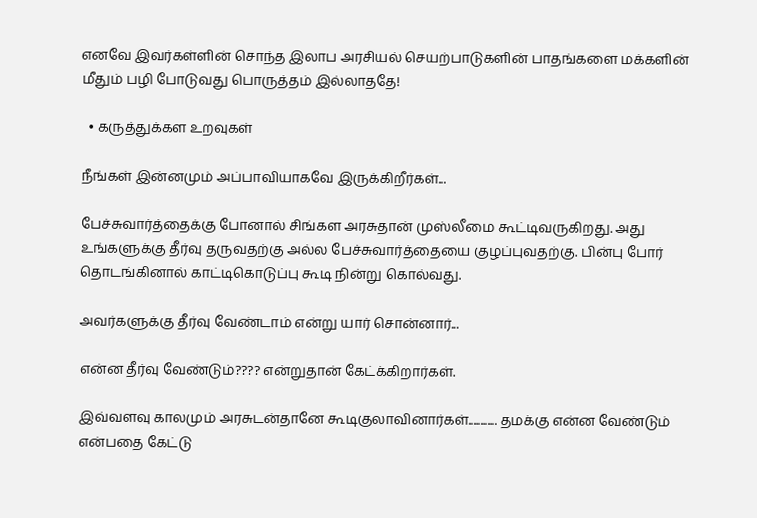எனவே இவர்கள்ளின் சொந்த இலாப அரசியல் செயற்பாடுகளின் பாதங்களை மக்களின் மீதும் பழி போடுவது பொருத்தம் இல்லாததே!

  • கருத்துக்கள உறவுகள்

நீங்கள் இன்னமும் அப்பாவியாகவே இருக்கிறீர்கள்...

பேச்சுவார்த்தைக்கு போனால் சிங்கள அரசுதான் முஸ்லீமை கூட்டிவருகிறது. அது உங்களுக்கு தீர்வு தருவதற்கு அல்ல பேச்சுவார்த்தையை குழப்புவதற்கு. பின்பு போர் தொடங்கினால் காட்டிகொடுப்பு கூடி நின்று கொல்வது.

அவர்களுக்கு தீர்வு வேண்டாம் என்று யார் சொன்னார்...

என்ன தீர்வு வேண்டும்???? என்றுதான் கேட்க்கிறார்கள்.

இவ்வளவு காலமும் அரசுடன்தானே கூடிகுலாவினார்கள்............ தமக்கு என்ன வேண்டும் என்பதை கேட்டு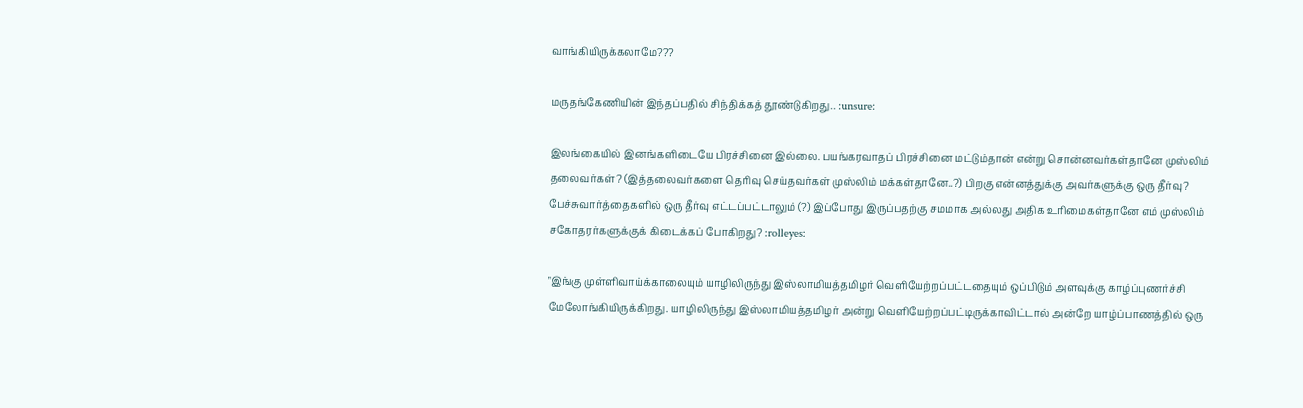வாங்கியிருக்கலாமே???

மருதங்கேணியின் இந்தப்பதில் சிந்திக்கத் தூண்டுகிறது.. :unsure:

இலங்கையில் இனங்களிடையே பிரச்சினை இல்லை. பயங்கரவாதப் பிரச்சினை மட்டும்தான் என்று சொன்னவர்கள்தானே முஸ்லிம் தலைவர்கள்? (இத்தலைவர்களை தெரிவு செய்தவர்கள் முஸ்லிம் மக்கள்தானே..?) பிறகு என்னத்துக்கு அவர்களுக்கு ஒரு தீர்வு? பேச்சுவார்த்தைகளில் ஒரு தீர்வு எட்டப்பட்டாலும் (?) இப்போது இருப்பதற்கு சமமாக அல்லது அதிக உரிமைகள்தானே எம் முஸ்லிம் சகோதரர்களுக்குக் கிடைக்கப் போகிறது? :rolleyes:

"இங்கு முள்ளிவாய்க்காலையும் யாழிலிருந்து இஸ்லாமியத்தமிழர் வெளியேற்றப்பட்டதையும் ஒப்பிடும் அளவுக்கு காழ்ப்புணர்ச்சி மேலோங்கியிருக்கிறது. யாழிலிருந்து இஸ்லாமியத்தமிழர் அன்று வெளியேற்றப்பட்டிருக்காவிட்டால் அன்றே யாழ்ப்பாணத்தில் ஒரு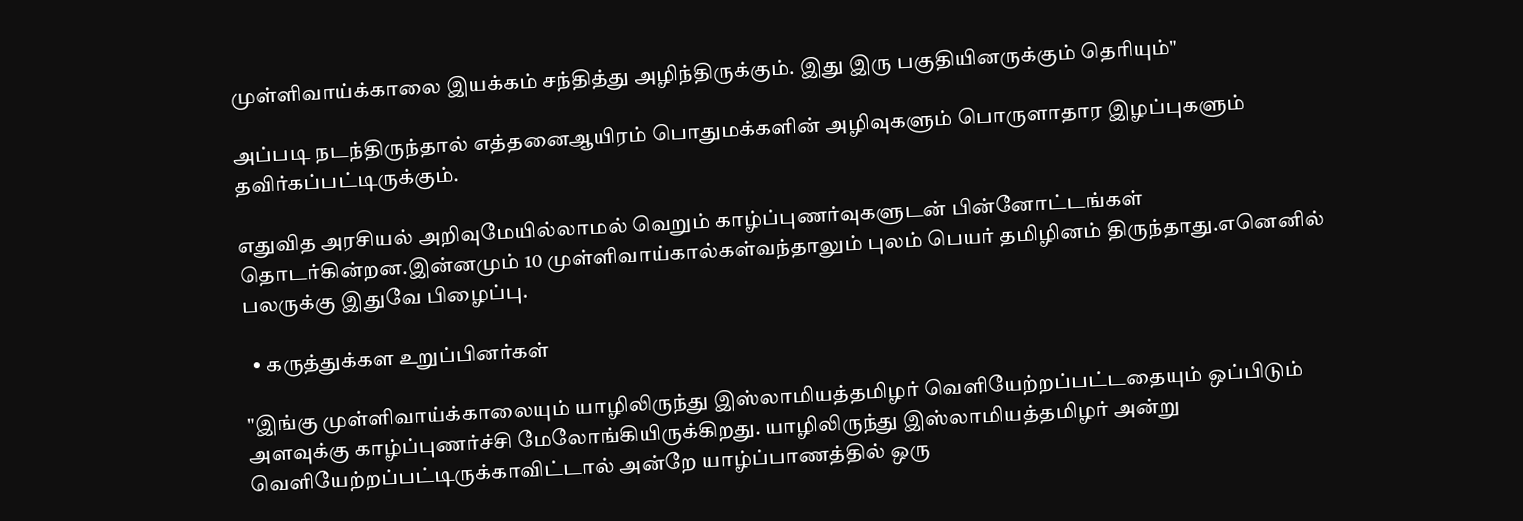முள்ளிவாய்க்காலை இயக்கம் சந்தித்து அழிந்திருக்கும். இது இரு பகுதியினருக்கும் தெரியும்"

அப்படி நடந்திருந்தால் எத்தனைஆயிரம் பொதுமக்களின் அழிவுகளும் பொருளாதார இழப்புகளும் தவிர்கப்பட்டிருக்கும்.

எதுவித அரசியல் அறிவுமேயில்லாமல் வெறும் காழ்ப்புணர்வுகளுடன் பின்னோட்டங்கள் தொடர்கின்றன.இன்னமும் 10 முள்ளிவாய்கால்கள்வந்தாலும் புலம் பெயர் தமிழினம் திருந்தாது.எனெனில் பலருக்கு இதுவே பிழைப்பு.

  • கருத்துக்கள உறுப்பினர்கள்

"இங்கு முள்ளிவாய்க்காலையும் யாழிலிருந்து இஸ்லாமியத்தமிழர் வெளியேற்றப்பட்டதையும் ஒப்பிடும் அளவுக்கு காழ்ப்புணர்ச்சி மேலோங்கியிருக்கிறது. யாழிலிருந்து இஸ்லாமியத்தமிழர் அன்று வெளியேற்றப்பட்டிருக்காவிட்டால் அன்றே யாழ்ப்பாணத்தில் ஒரு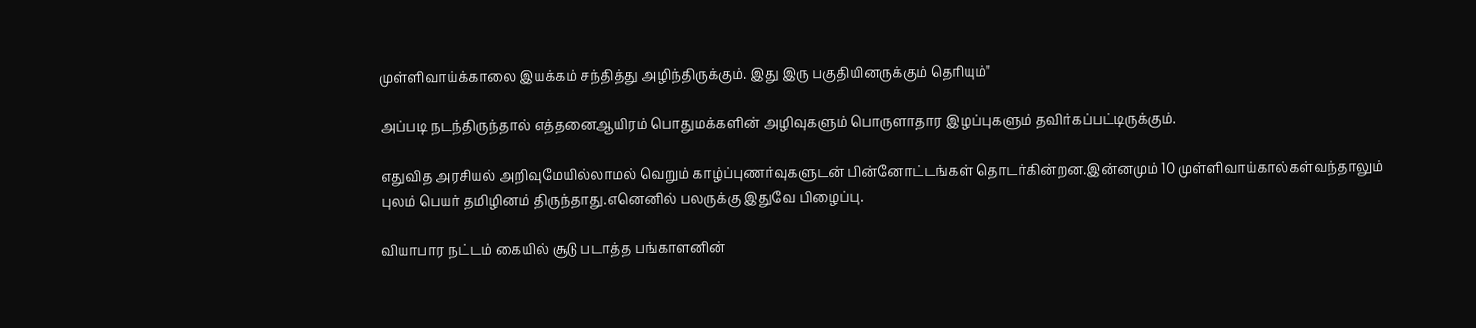முள்ளிவாய்க்காலை இயக்கம் சந்தித்து அழிந்திருக்கும். இது இரு பகுதியினருக்கும் தெரியும்"

அப்படி நடந்திருந்தால் எத்தனைஆயிரம் பொதுமக்களின் அழிவுகளும் பொருளாதார இழப்புகளும் தவிர்கப்பட்டிருக்கும்.

எதுவித அரசியல் அறிவுமேயில்லாமல் வெறும் காழ்ப்புணர்வுகளுடன் பின்னோட்டங்கள் தொடர்கின்றன.இன்னமும் 10 முள்ளிவாய்கால்கள்வந்தாலும் புலம் பெயர் தமிழினம் திருந்தாது.எனெனில் பலருக்கு இதுவே பிழைப்பு.

வியாபார நட்டம் கையில் சூடு படாத்த பங்காளனின்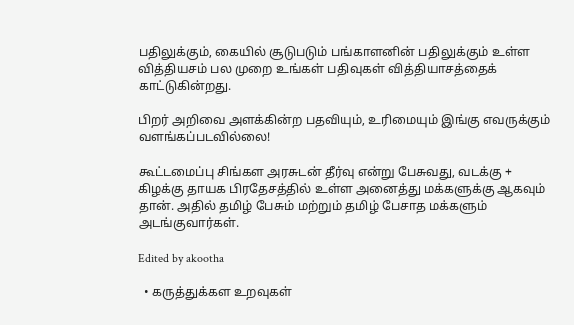பதிலுக்கும், கையில் சூடுபடும் பங்காளனின் பதிலுக்கும் உள்ள வித்தியசம் பல முறை உங்கள் பதிவுகள் வித்தியாசத்தைக் காட்டுகின்றது.

பிறர் அறிவை அளக்கின்ற பதவியும், உரிமையும் இங்கு எவருக்கும் வளங்கப்படவில்லை!

கூட்டமைப்பு சிங்கள அரசுடன் தீர்வு என்று பேசுவது, வடக்கு + கிழக்கு தாயக பிரதேசத்தில் உள்ள அனைத்து மக்களுக்கு ஆகவும் தான். அதில் தமிழ் பேசும் மற்றும் தமிழ் பேசாத மக்களும் அடங்குவார்கள்.

Edited by akootha

  • கருத்துக்கள உறவுகள்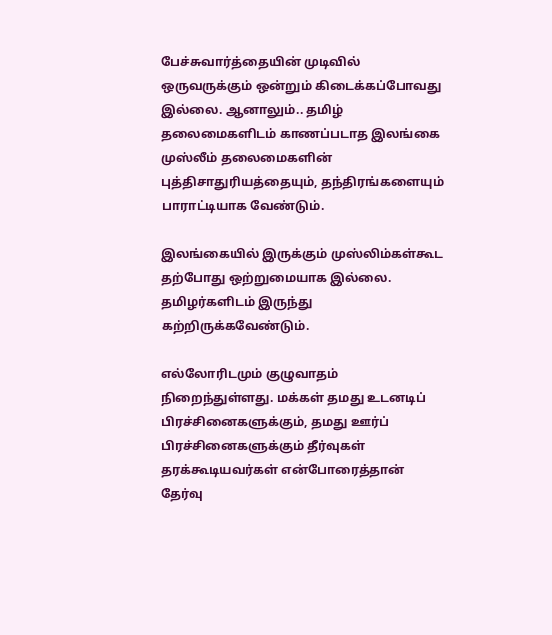பேச்சுவார்த்தையின் முடிவில் ஒருவருக்கும் ஒன்றும் கிடைக்கப்போவது இல்லை. ஆனாலும்.. தமிழ் தலைமைகளிடம் காணப்படாத இலங்கை முஸ்லீம் தலைமைகளின் புத்திசாதுரியத்தையும், தந்திரங்களையும் பாராட்டியாக வேண்டும்.

இலங்கையில் இருக்கும் முஸ்லிம்கள்கூட தற்போது ஒற்றுமையாக இல்லை. தமிழர்களிடம் இருந்து கற்றிருக்கவேண்டும்.

எல்லோரிடமும் குழுவாதம் நிறைந்துள்ளது. மக்கள் தமது உடனடிப் பிரச்சினைகளுக்கும், தமது ஊர்ப் பிரச்சினைகளுக்கும் தீர்வுகள் தரக்கூடியவர்கள் என்போரைத்தான் தேர்வு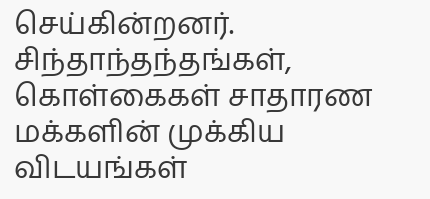செய்கின்றனர். சிந்தாந்தந்தங்கள், கொள்கைகள் சாதாரண மக்களின் முக்கிய விடயங்கள்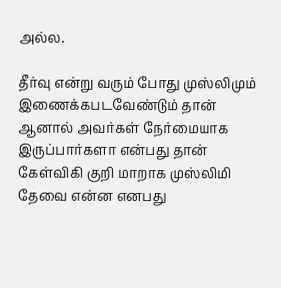அல்ல.

தீர்வு என்று வரும் போது முஸ்லிமும் இணைக்கபடவேண்டும் தான் ஆனால் அவர்கள் நேர்மையாக இருப்பார்களா என்பது தான் கேள்விகி குறி மாறாக முஸ்லிமி தேவை என்ன எனபது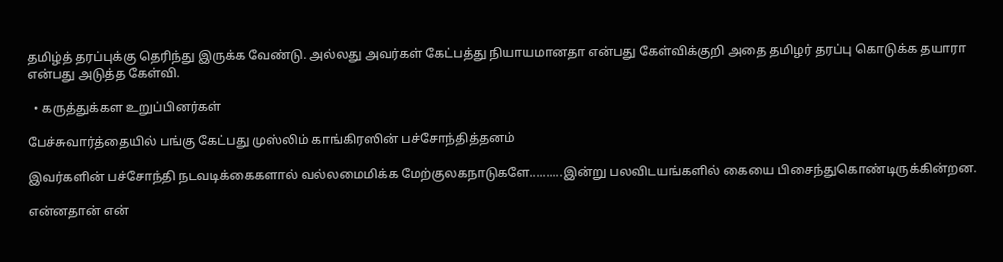தமிழ்த் தரப்புக்கு தெரிந்து இருக்க வேண்டு. அல்லது அவர்கள் கேட்பத்து நியாயமானதா என்பது கேள்விக்குறி அதை தமிழர் தரப்பு கொடுக்க தயாரா என்பது அடுத்த கேள்வி.

  • கருத்துக்கள உறுப்பினர்கள்

பேச்சுவார்த்தையில் பங்கு கேட்பது முஸ்லிம் காங்கிரஸின் பச்சோந்தித்தனம்

இவர்களின் பச்சோந்தி நடவடிக்கைகளால் வல்லமைமிக்க மேற்குலகநாடுகளே..........இன்று பலவிடயங்களில் கையை பிசைந்துகொண்டிருக்கின்றன.

என்னதான் என்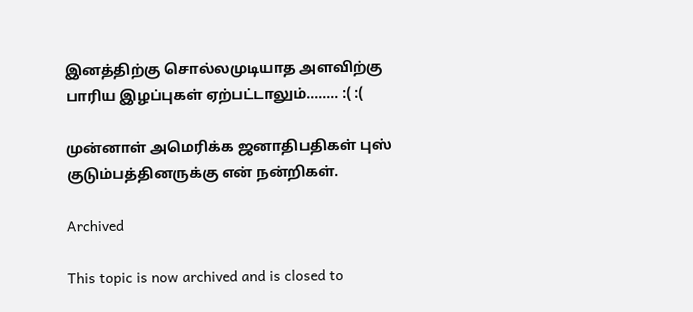இனத்திற்கு சொல்லமுடியாத அளவிற்கு பாரிய இழப்புகள் ஏற்பட்டாலும்........ :( :(

முன்னாள் அமெரிக்க ஜனாதிபதிகள் புஸ் குடும்பத்தினருக்கு என் நன்றிகள்.

Archived

This topic is now archived and is closed to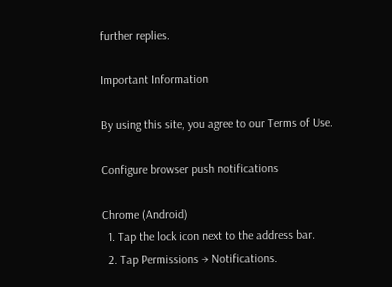further replies.

Important Information

By using this site, you agree to our Terms of Use.

Configure browser push notifications

Chrome (Android)
  1. Tap the lock icon next to the address bar.
  2. Tap Permissions → Notifications.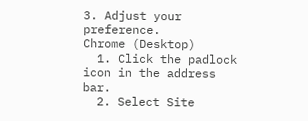3. Adjust your preference.
Chrome (Desktop)
  1. Click the padlock icon in the address bar.
  2. Select Site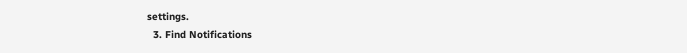settings.
  3. Find Notifications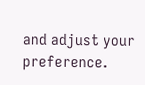and adjust your preference.